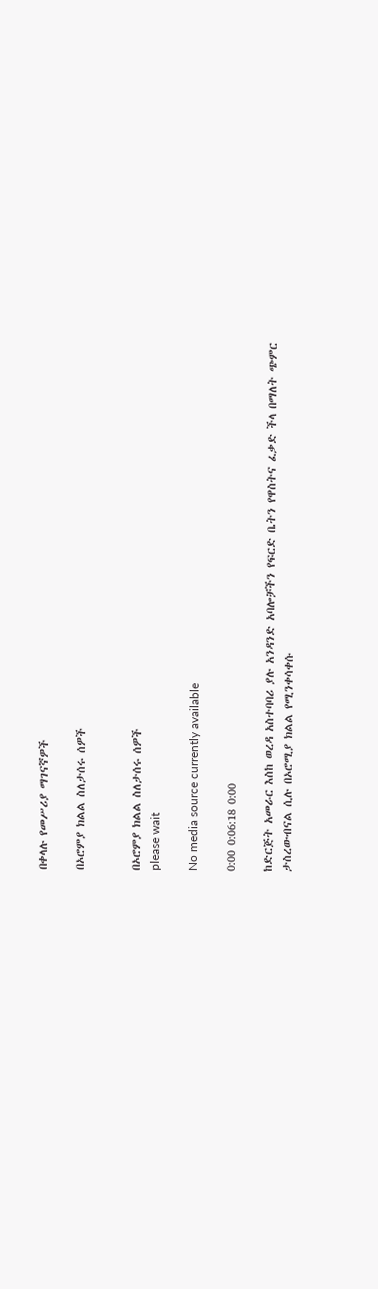በቀላሉ የመሥሪያ ማገናኛዎች

በኦሮምያ ክልል ስለታሰሩ ሰዎች


በኦሮምያ ክልል ስለታሰሩ ሰዎች
please wait

No media source currently available

0:00 0:06:18 0:00

ከድርጅት አመራር እስከ ወረዳ አስተባባሪ ያሉ አንዳንድ አባሎቻችን የፍርድ ቤትን የዋስትና ፈቃድ ችላ በማለት ጭምር ታስረውብናል ሲሉ በኦሮሚያ ክልል የሚንቀሳቀሱ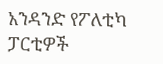አንዳንድ የፖለቲካ ፓርቲዎች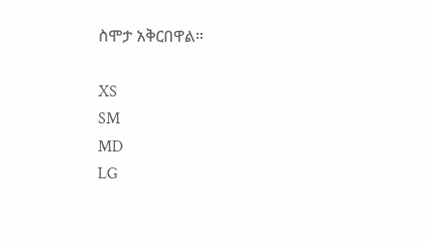ስሞታ አቅርበዋል።

XS
SM
MD
LG